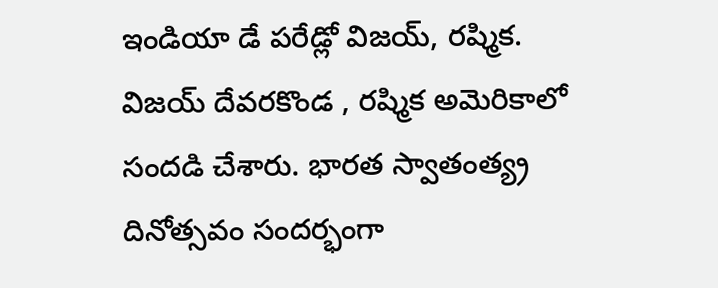ఇండియా డే పరేడ్లో విజయ్, రష్మిక.
విజయ్ దేవరకొండ , రష్మిక అమెరికాలో సందడి చేశారు. భారత స్వాతంత్య్ర దినోత్సవం సందర్భంగా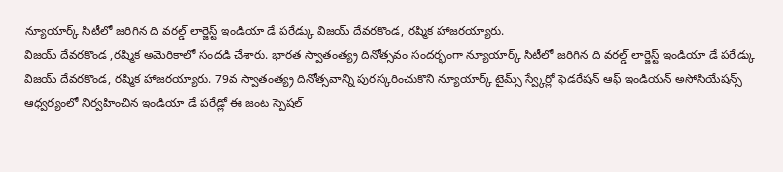న్యూయార్క్ సిటీలో జరిగిన ది వరల్డ్ లార్జెస్ట్ ఇండియా డే పరేడ్కు విజయ్ దేవరకొండ, రష్మిక హాజరయ్యారు.
విజయ్ దేవరకొండ ,రష్మిక అమెరికాలో సందడి చేశారు. భారత స్వాతంత్య్ర దినోత్సవం సందర్భంగా న్యూయార్క్ సిటీలో జరిగిన ది వరల్డ్ లార్జెస్ట్ ఇండియా డే పరేడ్కు విజయ్ దేవరకొండ, రష్మిక హాజరయ్యారు. 79వ స్వాతంత్య్ర దినోత్సవాన్ని పురస్కరించుకొని న్యూయార్క్ టైమ్స్ స్వ్కేర్లో ఫెడరేషన్ ఆఫ్ ఇండియన్ అసోసియేషన్స్ ఆధ్వర్యంలో నిర్వహించిన ఇండియా డే పరేడ్లో ఈ జంట స్పెషల్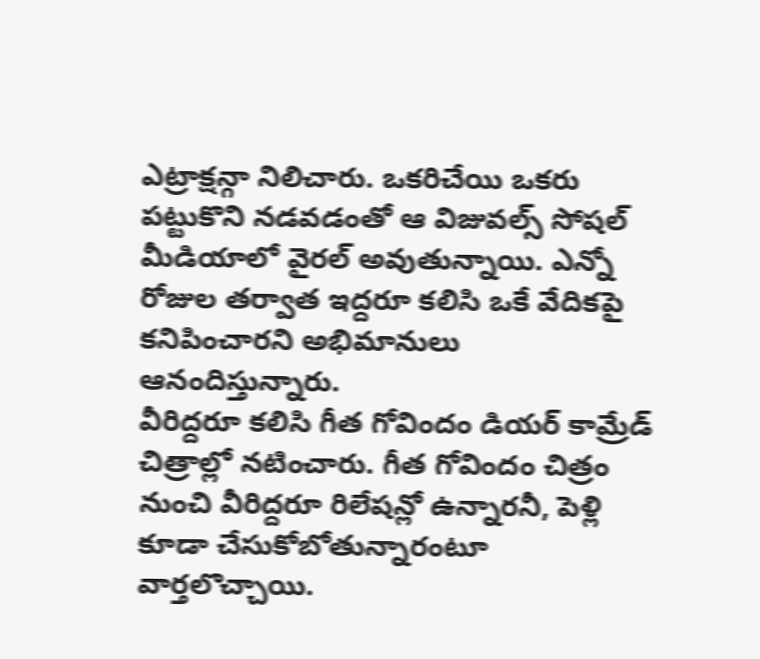ఎట్రాక్షన్గా నిలిచారు. ఒకరిచేయి ఒకరు పట్టుకొని నడవడంతో ఆ విజువల్స్ సోషల్ మీడియాలో వైరల్ అవుతున్నాయి. ఎన్నో రోజుల తర్వాత ఇద్దరూ కలిసి ఒకే వేదికపై కనిపించారని అభిమానులు ఆనందిస్తున్నారు.
వీరిద్దరూ కలిసి గీత గోవిందం డియర్ కామ్రేడ్ చిత్రాల్లో నటించారు. గీత గోవిందం చిత్రం నుంచి వీరిద్దరూ రిలేషన్లో ఉన్నారనీ, పెళ్లి కూడా చేసుకోబోతున్నారంటూ వార్తలొచ్చాయి.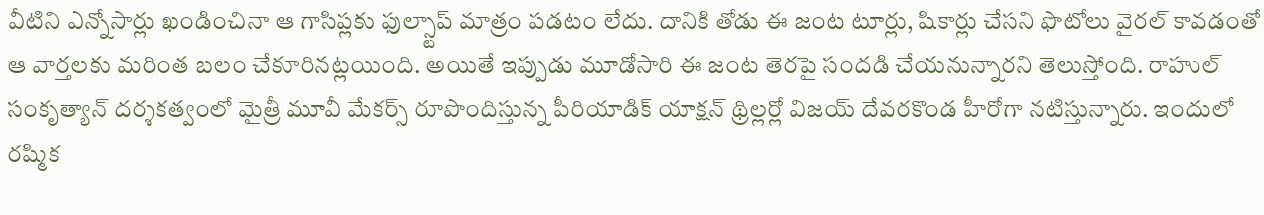వీటిని ఎన్నోసార్లు ఖండించినా ఆ గాసిప్లకు ఫుల్స్టాప్ మాత్రం పడటం లేదు. దానికి తోడు ఈ జంట టూర్లు, షికార్లు చేసని ఫొటోలు వైరల్ కావడంతో ఆ వార్తలకు మరింత బలం చేకూరినట్లయింది. అయితే ఇప్పుడు మూడోసారి ఈ జంట తెరపై సందడి చేయనున్నారని తెలుస్తోంది. రాహుల్ సంకృత్యాన్ దర్శకత్వంలో మైత్రీ మూవీ మేకర్స్ రూపొందిస్తున్న పీరియాడిక్ యాక్షన్ థ్రిల్లర్లో విజయ్ దేవరకొండ హీరోగా నటిస్తున్నారు. ఇందులో రష్మిక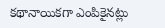కథానాయికగా ఎంపికైనట్లు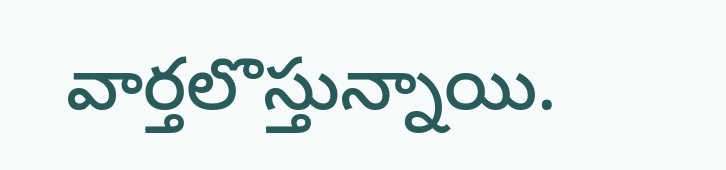వార్తలొస్తున్నాయి.